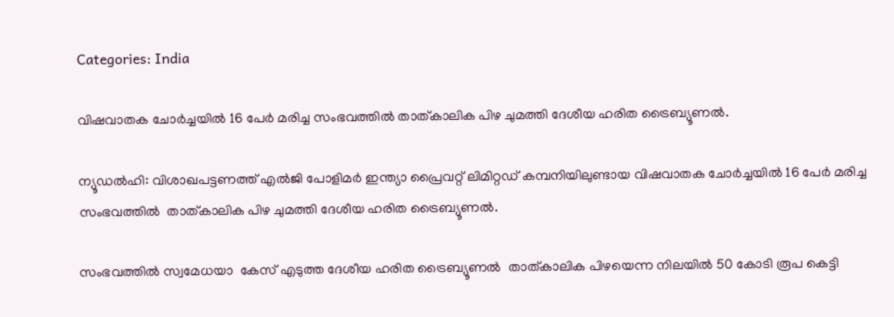Categories: India

വിഷവാതക ചോര്‍ച്ചയില്‍ 16 പേര്‍ മരിച്ച സംഭവത്തില്‍ താത്കാലിക പിഴ ചുമത്തി ദേശീയ ഹരിത ട്രൈബ്യൂണല്‍.

ന്യൂഡല്‍ഹി: വിശാഖപട്ടണത്ത് എല്‍ജി പോളിമര്‍ ഇന്ത്യാ പ്രൈവറ്റ് ലിമിറ്റഡ് കമ്പനിയിലുണ്ടായ വിഷവാതക ചോര്‍ച്ചയില്‍ 16 പേര്‍ മരിച്ച സംഭവത്തില്‍  താത്കാലിക പിഴ ചുമത്തി ദേശീയ ഹരിത ട്രൈബ്യൂണല്‍.

സംഭവത്തില്‍ സ്വമേധയാ  കേസ് എടുത്ത ദേശീയ ഹരിത ട്രൈബ്യൂണല്‍  താത്കാലിക പിഴയെന്ന നിലയില്‍ 50 കോടി രൂപ കെട്ടി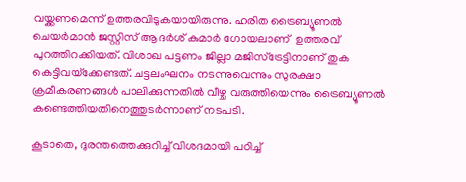വയ്ക്കണമെന്ന് ഉത്തരവിടുകയായിരുന്നു. ഹരിത ട്രൈബ്യൂണല്‍ ചെയര്‍മാന്‍ ജസ്റ്റിസ് ആദര്‍ശ് കുമാര്‍ ഗോയലാണ്  ഉത്തരവ് പുറത്തിറക്കിയത്. വിശാഖ പട്ടണം ജില്ലാ മജിസ്‌ട്രേട്ടിനാണ് തുക കെട്ടിവയ്‌ക്കേണ്ടത്. ചട്ടലംഘനം നടന്നുവെന്നും സുരക്ഷാ ക്രമീകരണങ്ങള്‍ പാലിക്കുന്നതില്‍ വീഴ്ച വരുത്തിയെന്നും ട്രൈബ്യൂണല്‍ കണ്ടെത്തിയതിനെത്തുടര്‍ന്നാണ് നടപടി.

കൂടാതെ, ദുരന്തത്തെക്കുറിച്ച്‌ വിശദമായി പഠിച്ച്‌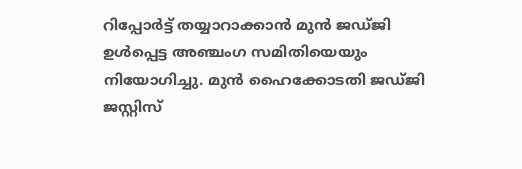റിപ്പോര്‍ട്ട് തയ്യാറാക്കാന്‍ മുന്‍ ജഡ്ജി ഉള്‍പ്പെട്ട അഞ്ചംഗ സമിതിയെയും നിയോഗിച്ചു. മുന്‍ ഹൈക്കോടതി ജഡ്ജി ജസ്റ്റിസ്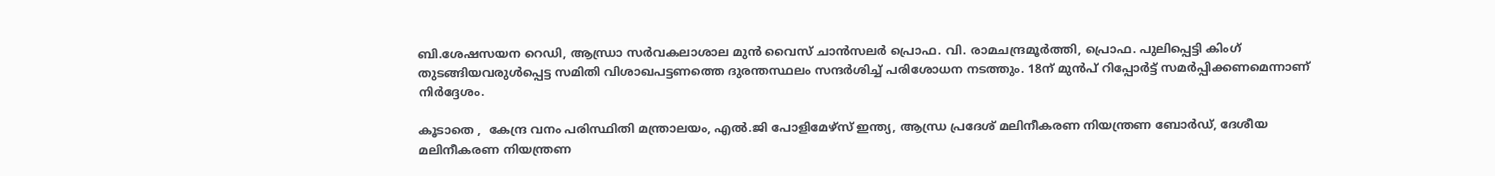ബി.ശേഷസയന റെഡി, ആന്ധ്രാ സര്‍വകലാശാല മുന്‍ വൈസ് ചാന്‍സലര്‍ പ്രൊഫ. വി. രാമചന്ദ്രമൂര്‍ത്തി, പ്രൊഫ. പുലിപ്പെട്ടി കിംഗ് തുടങ്ങിയവരുള്‍പ്പെട്ട സമിതി വിശാഖപട്ടണത്തെ ദുരന്തസ്ഥലം സന്ദര്‍ശിച്ച്‌ പരിശോധന നടത്തും. 18ന് മുന്‍പ് റിപ്പോര്‍ട്ട് സമര്‍പ്പിക്കണമെന്നാണ് നിര്‍ദ്ദേശം.

കൂടാതെ ,  കേന്ദ്ര വനം പരിസ്ഥിതി മന്ത്രാലയം, എല്‍.ജി പോളിമേഴ്‌സ് ഇന്ത്യ, ആന്ധ്ര പ്രദേശ് മലിനീകരണ നിയന്ത്രണ ബോര്‍ഡ്, ദേശീയ മലിനീകരണ നിയന്ത്രണ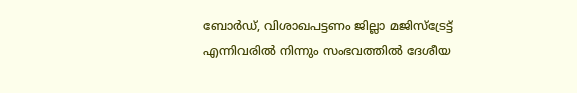ബോര്‍ഡ്, വിശാഖപട്ടണം ജില്ലാ മജിസ്‌ട്രേട്ട് എന്നിവരില്‍ നിന്നും സംഭവത്തില്‍ ദേശീയ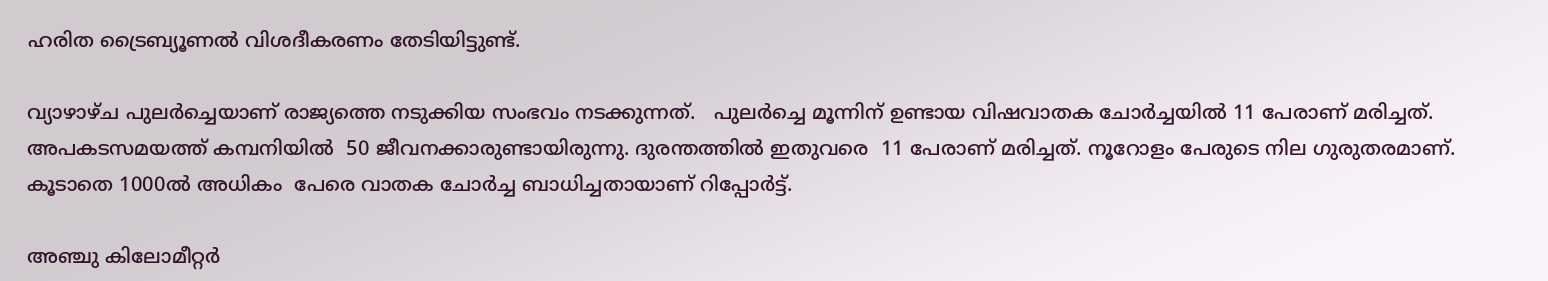ഹരിത ട്രൈബ്യൂണല്‍ വിശദീകരണം തേടിയിട്ടുണ്ട്.

വ്യാഴാഴ്ച പുലര്‍ച്ചെയാണ് രാജ്യത്തെ നടുക്കിയ സംഭവം നടക്കുന്നത്.   പുലര്‍ച്ചെ മൂന്നിന് ഉണ്ടായ വിഷവാതക ചോര്‍ച്ചയില്‍ 11 പേരാണ് മരിച്ചത്. അപകടസമയത്ത് കമ്പനിയില്‍  50 ജീവനക്കാരുണ്ടായിരുന്നു. ദുരന്തത്തില്‍ ഇതുവരെ  11 പേരാണ് മരിച്ചത്. നൂറോളം പേരുടെ നില ഗുരുതരമാണ്. കൂടാതെ 1000ല്‍ അധികം  പേരെ വാതക ചോര്‍ച്ച ബാധിച്ചതായാണ് റിപ്പോര്‍ട്ട്.

അഞ്ചു കിലോമീറ്റര്‍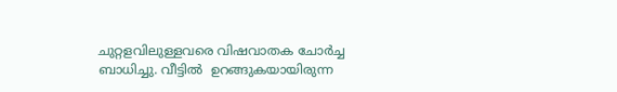ചുറ്റളവിലുള്ളവരെ വിഷവാതക ചോര്‍ച്ച ബാധിച്ചു. വീട്ടില്‍  ഉറങ്ങുകയായിരുന്ന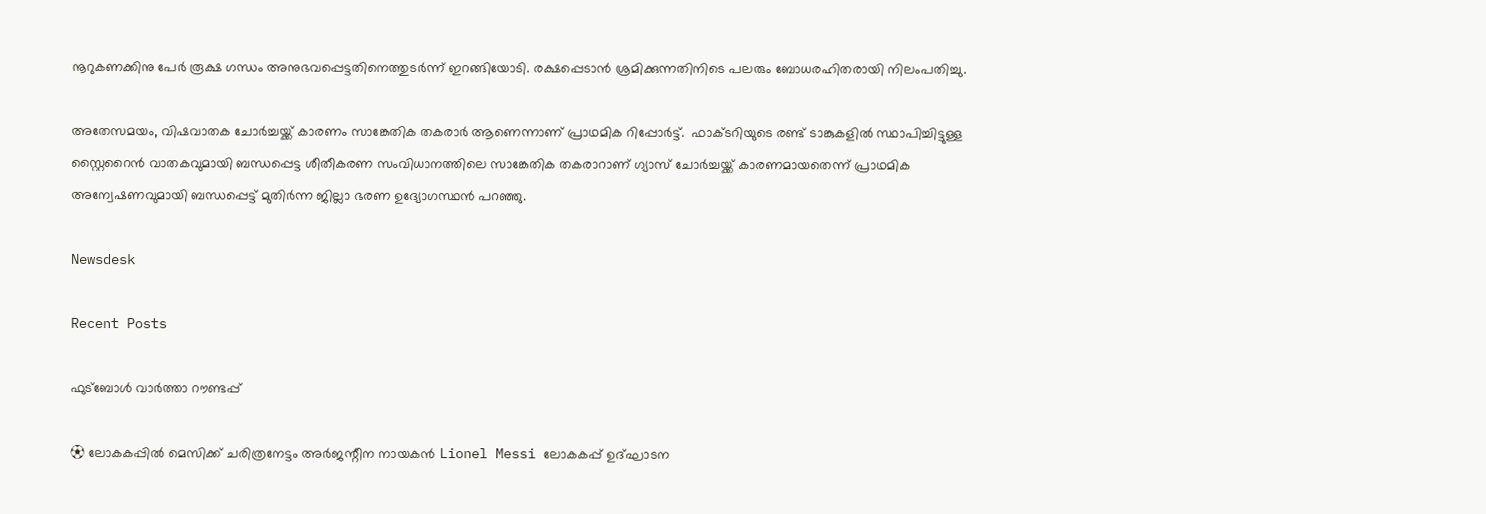നൂറുകണക്കിനു പേര്‍ രൂക്ഷ ഗന്ധം അനുഭവപ്പെട്ടതിനെത്തുടര്‍ന്ന് ഇറങ്ങിയോടി. രക്ഷപ്പെടാന്‍ ശ്രമിക്കുന്നതിനിടെ പലരും ബോധരഹിതരായി നിലംപതിച്ചു.

അതേസമയം, വിഷവാതക ചോര്‍ച്ചയ്ക്ക് കാരണം സാങ്കേതിക തകരാര്‍ ആണെന്നാണ് പ്രാഥമിക റിപ്പോര്‍ട്ട്.  ഫാക്ടറിയുടെ രണ്ട് ടാങ്കുകളിൽ സ്ഥാപിച്ചിട്ടുള്ള സ്റ്റൈറൈൻ വാതകവുമായി ബന്ധപ്പെട്ട ശീതീകരണ സംവിധാനത്തിലെ സാങ്കേതിക തകരാറാണ് ഗ്യാസ് ചോർച്ചയ്ക്ക് കാരണമായതെന്ന് പ്രാഥമിക അന്വേഷണവുമായി ബന്ധപ്പെട്ട് മുതിർന്ന ജില്ലാ ഭരണ ഉദ്യോഗസ്ഥൻ പറഞ്ഞു.

Newsdesk

Recent Posts

ഫുട്ബോൾ വാർത്താ റൗണ്ടപ്പ്

⚽ ലോകകപ്പിൽ മെസിക്ക് ചരിത്രനേട്ടം അർജന്റീന നായകൻ Lionel Messi ലോകകപ്പ് ഉദ്ഘാടന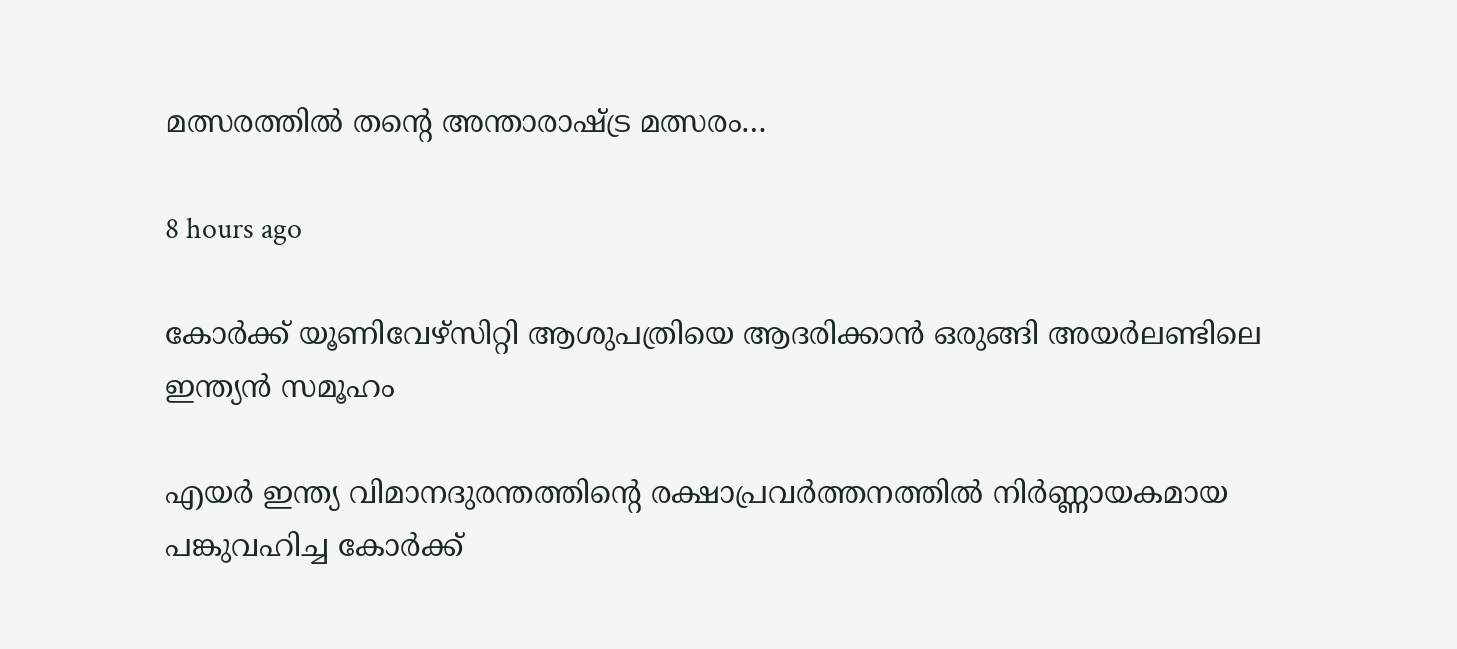മത്സരത്തിൽ തന്റെ അന്താരാഷ്ട്ര മത്സരം…

8 hours ago

കോർക്ക് യൂണിവേഴ്സിറ്റി ആശുപത്രിയെ ആദരിക്കാൻ ഒരുങ്ങി അയർലണ്ടിലെ ഇന്ത്യൻ സമൂഹം

എയർ ഇന്ത്യ വിമാനദുരന്തത്തിന്റെ രക്ഷാപ്രവർത്തനത്തിൽ നിർണ്ണായകമായ പങ്കുവഹിച്ച കോർക്ക്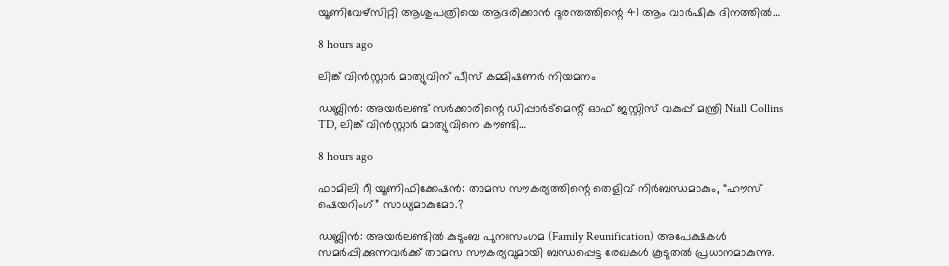യൂണിവേഴ്സിറ്റി ആശുപത്രിയെ ആദരിക്കാൻ ദുരന്തത്തിന്റെ 41 ആം വാർഷിക ദിനത്തിൽ…

8 hours ago

ലിങ്ക് വിൻസ്റ്റാർ മാത്യുവിന് പീസ് കമ്മിഷണർ നിയമനം

ഡബ്ലിൻ: അയർലണ്ട് സർക്കാരിന്റെ ഡിപ്പാർട്മെന്റ് ഓഫ് ജസ്റ്റിസ് വകുപ്പ് മന്ത്രി Niall Collins TD, ലിങ്ക് വിൻസ്റ്റാർ മാത്യുവിനെ കൗണ്ടി…

8 hours ago

ഫാമിലി റീ യൂണിഫിക്കേഷൻ: താമസ സൗകര്യത്തിന്റെ തെളിവ് നിർബന്ധമാകും, “ഹൗസ് ഷെയറിംഗ്” സാധ്യമാകുമോ.?

ഡബ്ലിൻ: അയർലണ്ടിൽ കുടുംബ പുനഃസംഗമ (Family Reunification) അപേക്ഷകൾ സമർപ്പിക്കുന്നവർക്ക് താമസ സൗകര്യവുമായി ബന്ധപ്പെട്ട രേഖകൾ കൂടുതൽ പ്രധാനമാകുന്നു.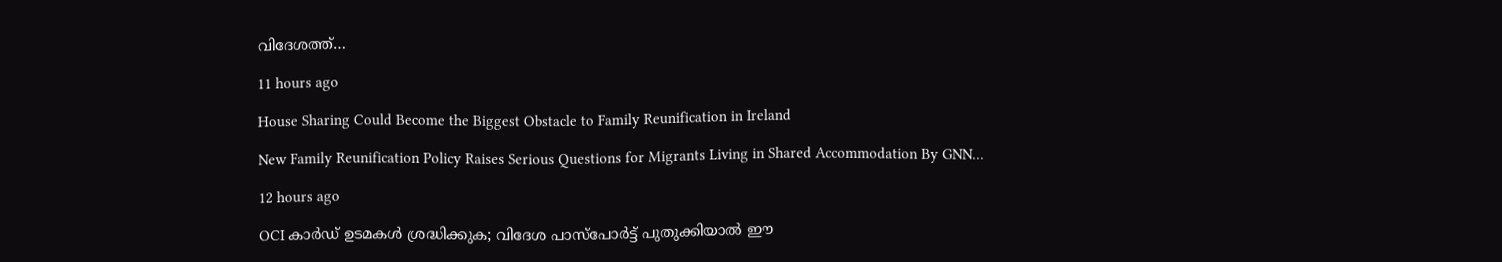വിദേശത്ത്…

11 hours ago

House Sharing Could Become the Biggest Obstacle to Family Reunification in Ireland

New Family Reunification Policy Raises Serious Questions for Migrants Living in Shared Accommodation By GNN…

12 hours ago

OCI കാർഡ് ഉടമകൾ ശ്രദ്ധിക്കുക; വിദേശ പാസ്‌പോർട്ട് പുതുക്കിയാൽ ഈ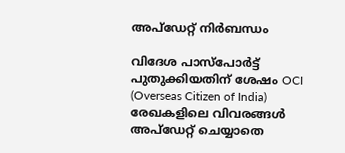അപ്‌ഡേറ്റ് നിർബന്ധം

വിദേശ പാസ്‌പോർട്ട് പുതുക്കിയതിന് ശേഷം OCI (Overseas Citizen of India) രേഖകളിലെ വിവരങ്ങൾ അപ്‌ഡേറ്റ് ചെയ്യാതെ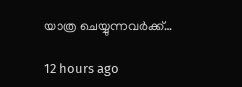യാത്ര ചെയ്യുന്നവർക്ക്…

12 hours ago